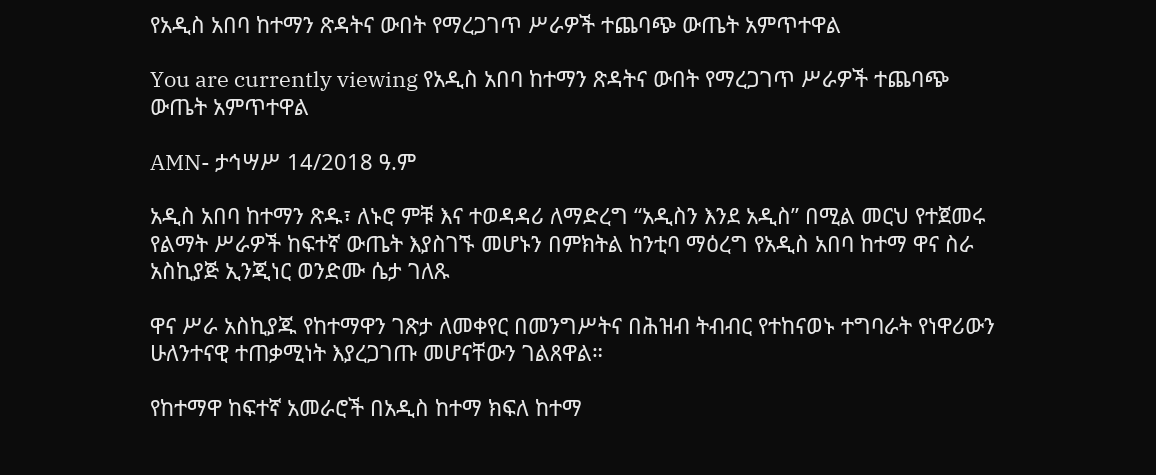የአዲስ አበባ ከተማን ጽዳትና ውበት የማረጋገጥ ሥራዎች ተጨባጭ ውጤት አምጥተዋል

You are currently viewing የአዲስ አበባ ከተማን ጽዳትና ውበት የማረጋገጥ ሥራዎች ተጨባጭ ውጤት አምጥተዋል

AMN- ታኅሣሥ 14/2018 ዓ.ም

አዲስ አበባ ከተማን ጽዱ፣ ለኑሮ ምቹ እና ተወዳዳሪ ለማድረግ “አዲስን እንደ አዲስ” በሚል መርህ የተጀመሩ የልማት ሥራዎች ከፍተኛ ውጤት እያስገኙ መሆኑን በምክትል ከንቲባ ማዕረግ የአዲስ አበባ ከተማ ዋና ስራ አስኪያጅ ኢንጂነር ወንድሙ ሴታ ገለጹ

ዋና ሥራ አስኪያጁ የከተማዋን ገጽታ ለመቀየር በመንግሥትና በሕዝብ ትብብር የተከናወኑ ተግባራት የነዋሪውን ሁለንተናዊ ተጠቃሚነት እያረጋገጡ መሆናቸውን ገልጸዋል።

የከተማዋ ከፍተኛ አመራሮች በአዲስ ከተማ ክፍለ ከተማ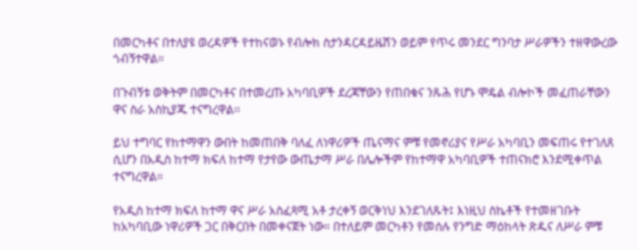በመርካቶና በተለያዩ ወረዳዎች የተከናወኑ የብሎክ ስታንዳርዳይዜሽን ወይም የጥሩ መንደር ግንባታ ሥራዎችን ተዘዋውረው ጎብኝተዋል።

በጉብኝቱ ወቅትም በመርካቶና በተመረጡ አካባቢዎች ደረጃቸውን የጠበቁና ንጹሕ የሆኑ ሞዴል ብሎኮች መፈጠራቸውን ዋና ስራ አስኪያጁ ተናግረዋል፡፡

ይህ ተግባር የከተማዋን ውበት ከመጠበቅ ባለፈ ለነዋሪዎች ጤናማና ምቹ የመኖሪያና የሥራ አካባቢን መፍጠሩ የተገለጸ ሲሆን በአዲስ ከተማ ክፍለ ከተማ የታየው ውጤታማ ሥራ በሌሎችም የከተማዋ አካባቢዎች ተጠናክሮ እንደሚቀጥል ተናግረዋል።

የአዲስ ከተማ ክፍለ ከተማ ዋና ሥራ አስፈጻሚ አቶ ታረቀኝ ወርቅነህ እንደገለጹት፤ እነዚህ ስኬቶች የተመዘገቡት ከአካባቢው ነዋሪዎች ጋር በቅርበት በመቀናጀት ነው። በተለይም መርካቶን የመሰሉ የንግድ ማዕከላት ጽዱና ለሥራ ምቹ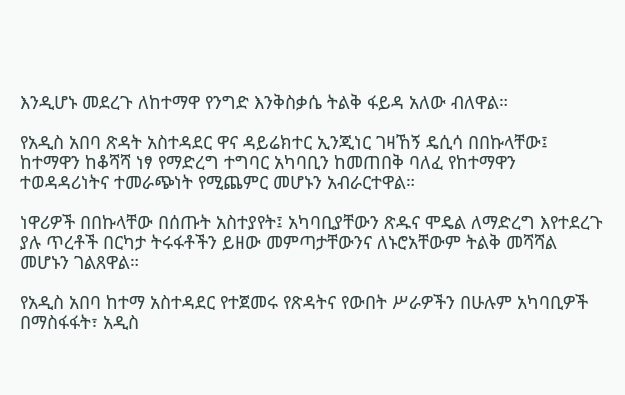እንዲሆኑ መደረጉ ለከተማዋ የንግድ እንቅስቃሴ ትልቅ ፋይዳ አለው ብለዋል።

የአዲስ አበባ ጽዳት አስተዳደር ዋና ዳይሬክተር ኢንጂነር ገዛኸኝ ዴሲሳ በበኩላቸው፤ ከተማዋን ከቆሻሻ ነፃ የማድረግ ተግባር አካባቢን ከመጠበቅ ባለፈ የከተማዋን ተወዳዳሪነትና ተመራጭነት የሚጨምር መሆኑን አብራርተዋል።

ነዋሪዎች በበኩላቸው በሰጡት አስተያየት፤ አካባቢያቸውን ጽዱና ሞዴል ለማድረግ እየተደረጉ ያሉ ጥረቶች በርካታ ትሩፋቶችን ይዘው መምጣታቸውንና ለኑሮአቸውም ትልቅ መሻሻል መሆኑን ገልጸዋል።

የአዲስ አበባ ከተማ አስተዳደር የተጀመሩ የጽዳትና የውበት ሥራዎችን በሁሉም አካባቢዎች በማስፋፋት፣ አዲስ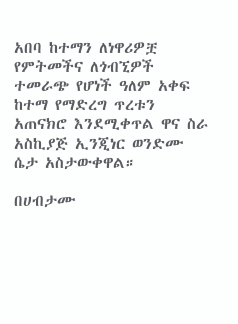አበባ ከተማን ለነዋሪዎቿ የምትመችና ለጎብኚዎች ተመራጭ የሆነች ዓለም አቀፍ ከተማ የማድረግ ጥረቱን አጠናክሮ እንደሚቀጥል ዋና ስራ አስኪያጅ ኢንጂነር ወንድሙ ሴታ አስታውቀዋል።

በሀብታሙ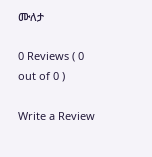ሙለታ

0 Reviews ( 0 out of 0 )

Write a Review